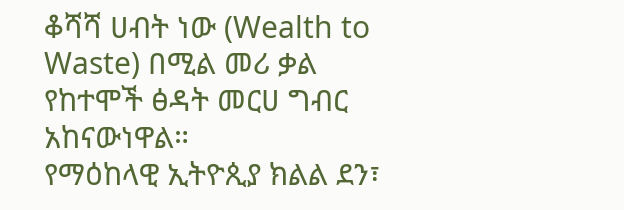ቆሻሻ ሀብት ነው (Wealth to Waste) በሚል መሪ ቃል የከተሞች ፅዳት መርሀ ግብር አከናውነዋል።
የማዕከላዊ ኢትዮጲያ ክልል ደን፣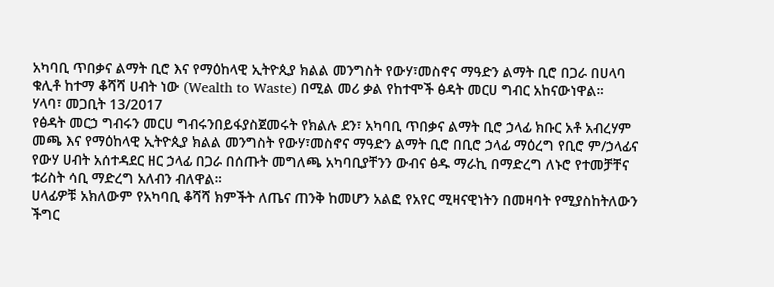አካባቢ ጥበቃና ልማት ቢሮ እና የማዕከላዊ ኢትዮጲያ ክልል መንግስት የውሃ፣መስኖና ማዓድን ልማት ቢሮ በጋራ በሀላባ ቁሊቶ ከተማ ቆሻሻ ሀብት ነው (Wealth to Waste) በሚል መሪ ቃል የከተሞች ፅዳት መርሀ ግብር አከናውነዋል።
ሃላባ፣ መጋቢት 13/2017
የፅዳት መርኃ ግብሩን መርሀ ግብሩንበይፋያስጀመሩት የክልሉ ደን፣ አካባቢ ጥበቃና ልማት ቢሮ ኃላፊ ክቡር አቶ አብረሃም መጫ እና የማዕከላዊ ኢትዮጲያ ክልል መንግስት የውሃ፣መስኖና ማዓድን ልማት ቢሮ በቢሮ ኃላፊ ማዕረግ የቢሮ ም/ኃላፊና የውሃ ሀብት አሰተዳደር ዘር ኃላፊ በጋራ በሰጡት መግለጫ አካባቢያቸንን ውብና ፅዱ ማራኪ በማድረግ ለኑሮ የተመቻቸና ቱሪስት ሳቢ ማድረግ አለብን ብለዋል።
ሀላፊዎቹ አክለውም የአካባቢ ቆሻሻ ክምችት ለጤና ጠንቅ ከመሆን አልፎ የአየር ሚዛናዊነትን በመዛባት የሚያስከትለውን ችግር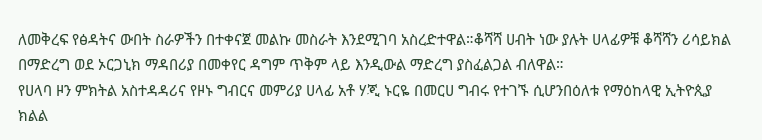ለመቅረፍ የፅዳትና ውበት ስራዎችን በተቀናጀ መልኩ መስራት እንደሚገባ አስረድተዋል።ቆሻሻ ሀብት ነው ያሉት ሀላፊዎቹ ቆሻሻን ሪሳይክል በማድረግ ወደ ኦርጋኒክ ማዳበሪያ በመቀየር ዳግም ጥቅም ላይ እንዲውል ማድረግ ያስፈልጋል ብለዋል።
የሀላባ ዞን ምክትል አስተዳዳሪና የዞኑ ግብርና መምሪያ ሀላፊ አቶ ሃጂ ኑርዬ በመርሀ ግብሩ የተገኙ ሲሆንበዕለቱ የማዕከላዊ ኢትዮጲያ ክልል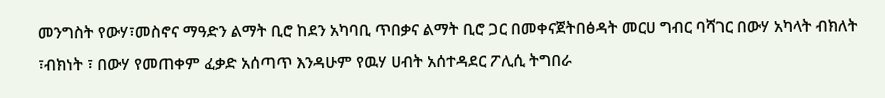መንግስት የውሃ፣መስኖና ማዓድን ልማት ቢሮ ከደን አካባቢ ጥበቃና ልማት ቢሮ ጋር በመቀናጀትበፅዳት መርሀ ግብር ባሻገር በውሃ አካላት ብክለት ፣ብክነት ፣ በውሃ የመጠቀም ፈቃድ አሰጣጥ እንዳሁም የዉሃ ሀብት አሰተዳደር ፖሊሲ ትግበራ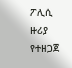ፖሊሲ ዙሪያ የተዘጋጀ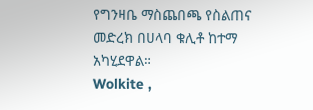የግንዛቤ ማስጨበጫ የስልጠና መድረክ በሀላባ ቁሊቶ ከተማ አካሂደዋል።
Wolkite ,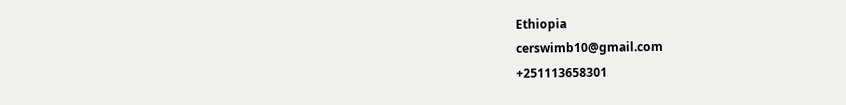Ethiopia
cerswimb10@gmail.com
+251113658301